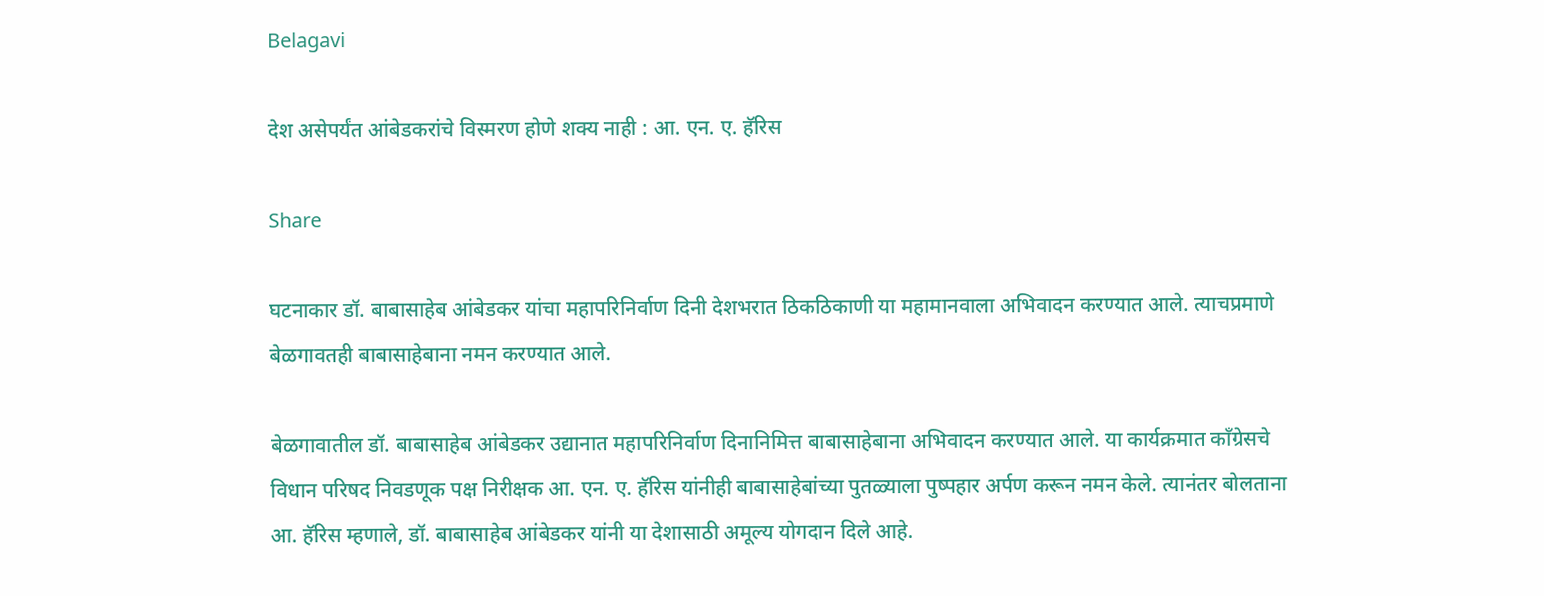Belagavi

देश असेपर्यंत आंबेडकरांचे विस्मरण होणे शक्य नाही : आ. एन. ए. हॅरिस

Share

घटनाकार डॉ. बाबासाहेब आंबेडकर यांचा महापरिनिर्वाण दिनी देशभरात ठिकठिकाणी या महामानवाला अभिवादन करण्यात आले. त्याचप्रमाणे बेळगावतही बाबासाहेबाना नमन करण्यात आले.

बेळगावातील डॉ. बाबासाहेब आंबेडकर उद्यानात महापरिनिर्वाण दिनानिमित्त बाबासाहेबाना अभिवादन करण्यात आले. या कार्यक्रमात काँग्रेसचे विधान परिषद निवडणूक पक्ष निरीक्षक आ. एन. ए. हॅरिस यांनीही बाबासाहेबांच्या पुतळ्याला पुष्पहार अर्पण करून नमन केले. त्यानंतर बोलताना आ. हॅरिस म्हणाले, डॉ. बाबासाहेब आंबेडकर यांनी या देशासाठी अमूल्य योगदान दिले आहे.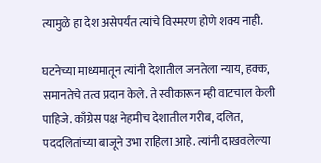त्यामुळे हा देश असेपर्यंत त्यांचे विस्मरण होणे शक्य नाही.

घटनेच्या माध्यमातून त्यांनी देशातील जनतेला न्याय, हक्क, समानतेचे तत्व प्रदान केले. ते स्वीकारून म्ही वाटचाल केली पाहिजे. काँग्रेस पक्ष नेहमीच देशातील गरीब, दलित, पददलितांच्या बाजूने उभा राहिला आहे. त्यांनी दाखवलेल्या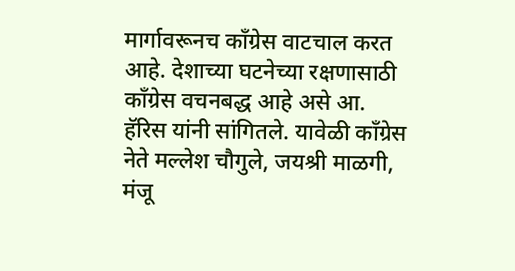मार्गावरूनच काँग्रेस वाटचाल करत आहे. देशाच्या घटनेच्या रक्षणासाठी काँग्रेस वचनबद्ध आहे असे आ. हॅरिस यांनी सांगितले. यावेळी काँग्रेस नेते मल्लेश चौगुले, जयश्री माळगी, मंजू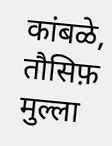कांबळे, तौसिफ़ मुल्ला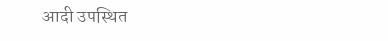आदी उपस्थित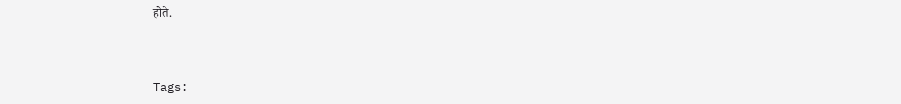होते.



Tags: